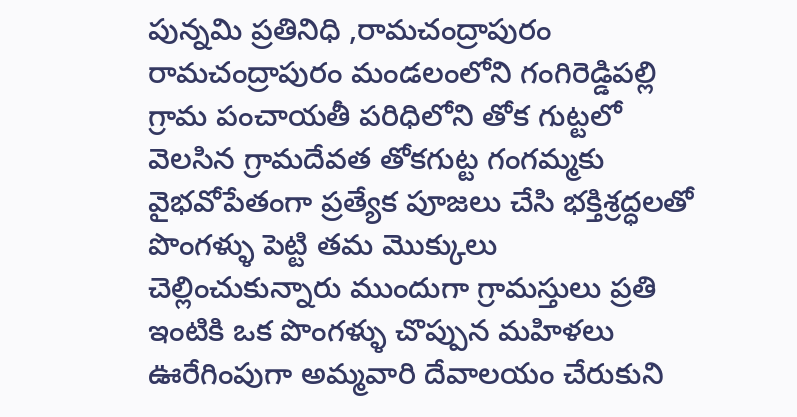పున్నమి ప్రతినిధి ,రామచంద్రాపురం
రామచంద్రాపురం మండలంలోని గంగిరెడ్డిపల్లి గ్రామ పంచాయతీ పరిధిలోని తోక గుట్టలో వెలసిన గ్రామదేవత తోకగుట్ట గంగమ్మకు వైభవోపేతంగా ప్రత్యేక పూజలు చేసి భక్తిశ్రద్ధలతో పొంగళ్ళు పెట్టి తమ మొక్కులు చెల్లించుకున్నారు ముందుగా గ్రామస్తులు ప్రతి ఇంటికి ఒక పొంగళ్ళు చొప్పున మహిళలు ఊరేగింపుగా అమ్మవారి దేవాలయం చేరుకుని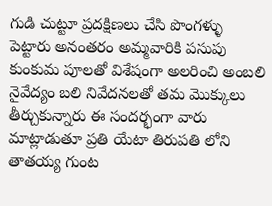గుడి చుట్టూ ప్రదక్షిణలు చేసి పొంగళ్ళు పెట్టారు అనంతరం అమ్మవారికి పసుపు కుంకుమ పూలతో విశేషంగా అలరించి అంబలి నైవేద్యం బలి నివేదనలతో తమ మొక్కులు తీర్చుకున్నారు ఈ సందర్భంగా వారు మాట్లాడుతూ ప్రతి యేటా తిరుపతి లోని తాతయ్య గుంట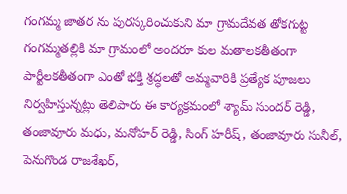గంగమ్మ జాతర ను పురస్కరించుకుని మా గ్రామదేవత తోకగుట్ట గంగమ్మతల్లికి మా గ్రామంలో అందరూ కుల మతాలకతీతంగా పార్టీలకతీతంగా ఎంతో భక్తి శ్రద్ధలతో అమ్మవారికి ప్రత్యేక పూజలు నిర్వహిస్తున్నట్లు తెలిపారు ఈ కార్యక్రమంలో శ్యామ్ సుందర్ రెడ్డి, తంజావూరు మధు, మనోహర్ రెడ్డి, సింగ్ హరీష్, తంజావూరు సునీల్, పెనుగొండ రాజశేఖర్,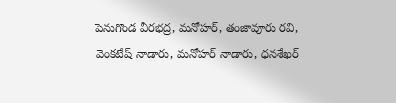పెనుగొండ వీరభద్ర, మనోహర్, తంజావూరు రవి, వెంకటేష్ నాడారు, మనోహర్ నాడారు, ధనశేఖర్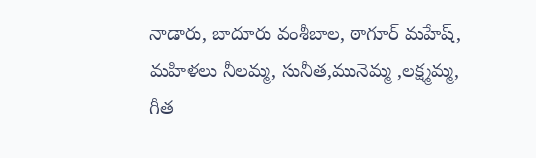నాడారు, బాదూరు వంశీబాల, ఠాగూర్ మహేష్, మహిళలు నీలమ్మ, సునీత,మునెమ్మ ,లక్ష్మమ్మ, గీత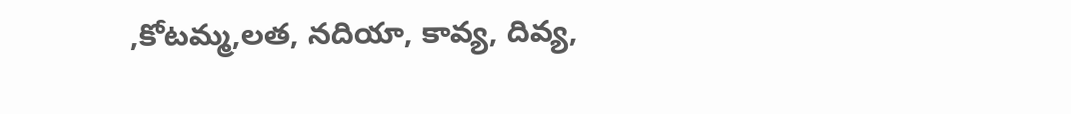,కోటమ్మ,లత, నదియా, కావ్య, దివ్య,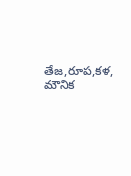తేజ,రూప,కళ, మౌనిక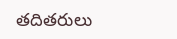తదితరులు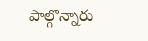పాల్గొన్నారు